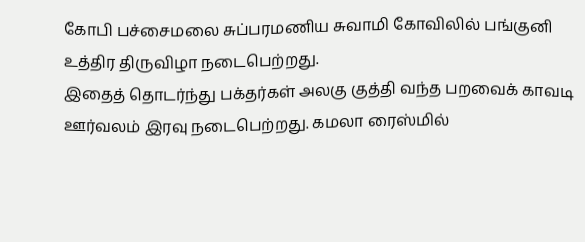கோபி பச்சைமலை சுப்பரமணிய சுவாமி கோவிலில் பங்குனி உத்திர திருவிழா நடைபெற்றது.
இதைத் தொடர்ந்து பக்தர்கள் அலகு குத்தி வந்த பறவைக் காவடி ஊர்வலம் இரவு நடைபெற்றது. கமலா ரைஸ்மில்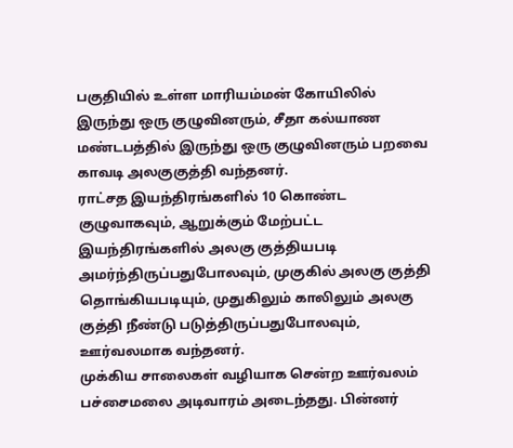பகுதியில் உள்ள மாரியம்மன் கோயிலில் இருந்து ஒரு குழுவினரும், சீதா கல்யாண மண்டபத்தில் இருந்து ஒரு குழுவினரும் பறவை காவடி அலகுகுத்தி வந்தனர்.
ராட்சத இயந்திரங்களில் 10 கொண்ட குழுவாகவும், ஆறுக்கும் மேற்பட்ட இயந்திரங்களில் அலகு குத்தியபடி அமர்ந்திருப்பதுபோலவும், முகுகில் அலகு குத்தி தொங்கியபடியும், முதுகிலும் காலிலும் அலகு குத்தி நீண்டு படுத்திருப்பதுபோலவும், ஊர்வலமாக வந்தனர்.
முக்கிய சாலைகள் வழியாக சென்ற ஊர்வலம் பச்சைமலை அடிவாரம் அடைந்தது. பின்னர்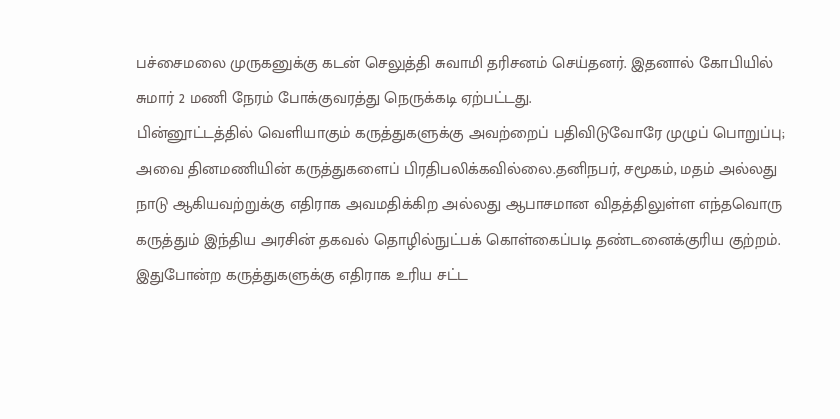பச்சைமலை முருகனுக்கு கடன் செலுத்தி சுவாமி தரிசனம் செய்தனர். இதனால் கோபியில் சுமார் 2 மணி நேரம் போக்குவரத்து நெருக்கடி ஏற்பட்டது.
பின்னூட்டத்தில் வெளியாகும் கருத்துகளுக்கு அவற்றைப் பதிவிடுவோரே முழுப் பொறுப்பு; அவை தினமணியின் கருத்துகளைப் பிரதிபலிக்கவில்லை.தனிநபர், சமூகம், மதம் அல்லது நாடு ஆகியவற்றுக்கு எதிராக அவமதிக்கிற அல்லது ஆபாசமான விதத்திலுள்ள எந்தவொரு கருத்தும் இந்திய அரசின் தகவல் தொழில்நுட்பக் கொள்கைப்படி தண்டனைக்குரிய குற்றம். இதுபோன்ற கருத்துகளுக்கு எதிராக உரிய சட்ட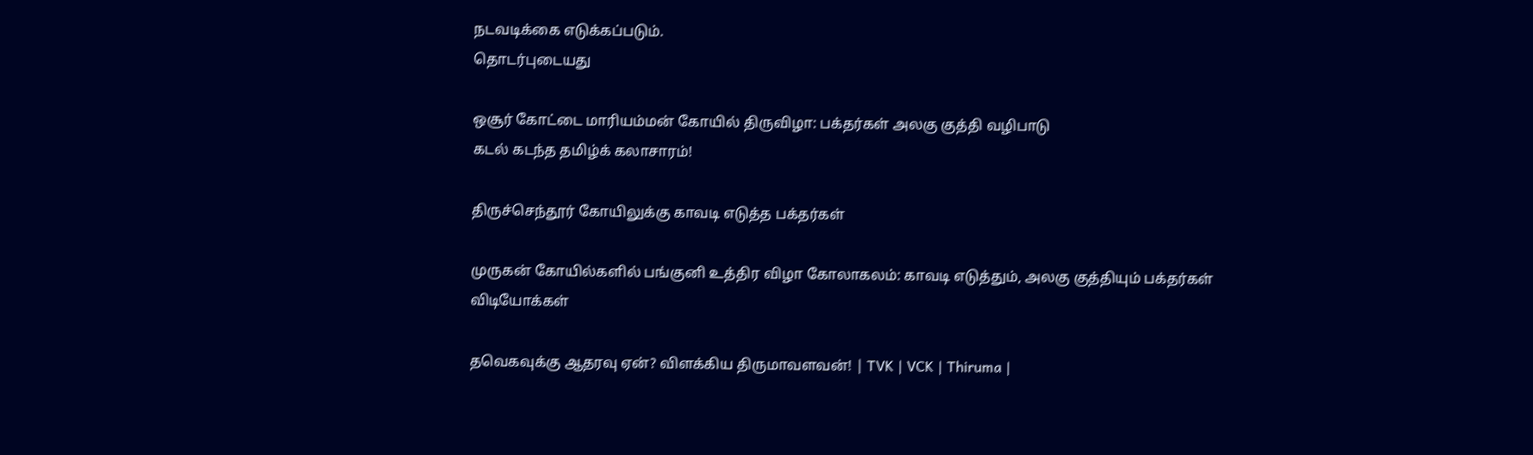நடவடிக்கை எடுக்கப்படும்.
தொடர்புடையது

ஒசூர் கோட்டை மாரியம்மன் கோயில் திருவிழா: பக்தர்கள் அலகு குத்தி வழிபாடு
கடல் கடந்த தமிழ்க் கலாசாரம்!

திருச்செந்தூர் கோயிலுக்கு காவடி எடுத்த பக்தர்கள்

முருகன் கோயில்களில் பங்குனி உத்திர விழா கோலாகலம்: காவடி எடுத்தும், அலகு குத்தியும் பக்தர்கள்
விடியோக்கள்

தவெகவுக்கு ஆதரவு ஏன்? விளக்கிய திருமாவளவன்! | TVK | VCK | Thiruma |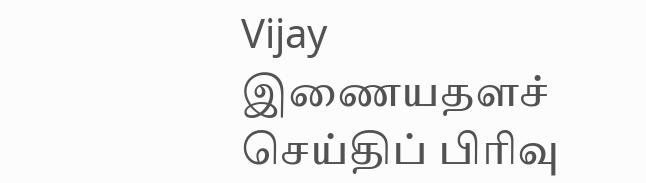Vijay
இணையதளச் செய்திப் பிரிவு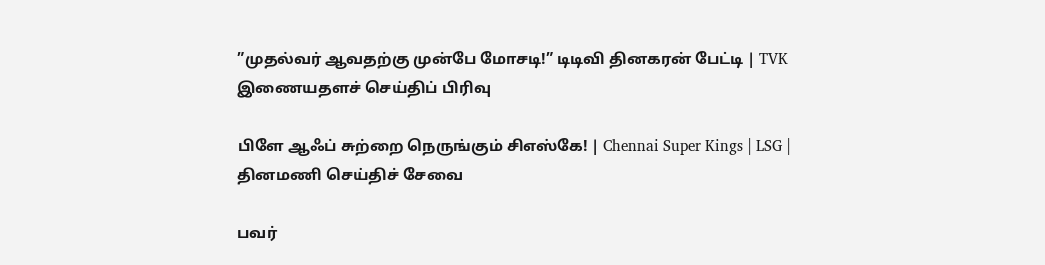”முதல்வர் ஆவதற்கு முன்பே மோசடி!” டிடிவி தினகரன் பேட்டி | TVK
இணையதளச் செய்திப் பிரிவு

பிளே ஆஃப் சுற்றை நெருங்கும் சிஎஸ்கே! | Chennai Super Kings | LSG |
தினமணி செய்திச் சேவை

பவர்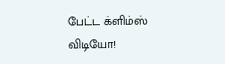பேட்ட க்ளிம்ஸ் விடியோ!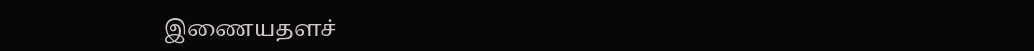இணையதளச்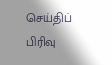செய்திப் பிரிவு